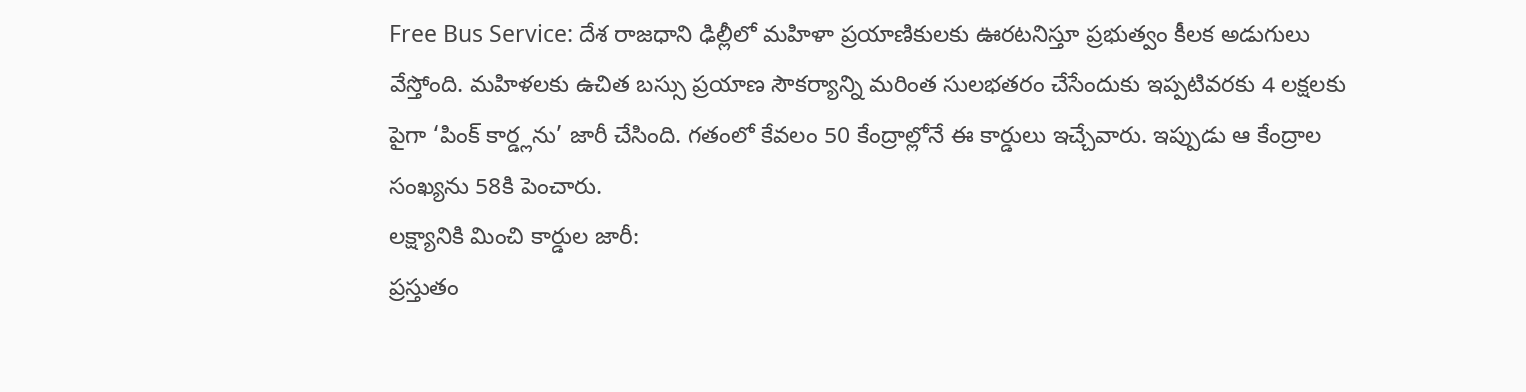Free Bus Service: దేశ రాజధాని ఢిల్లీలో మహిళా ప్రయాణికులకు ఊరటనిస్తూ ప్రభుత్వం కీలక అడుగులు వేస్తోంది. మహిళలకు ఉచిత బస్సు ప్రయాణ సౌకర్యాన్ని మరింత సులభతరం చేసేందుకు ఇప్పటివరకు 4 లక్షలకు పైగా ‘పింక్ కార్డ్లను’ జారీ చేసింది. గతంలో కేవలం 50 కేంద్రాల్లోనే ఈ కార్డులు ఇచ్చేవారు. ఇప్పుడు ఆ కేంద్రాల సంఖ్యను 58కి పెంచారు.
లక్ష్యానికి మించి కార్డుల జారీ:
ప్రస్తుతం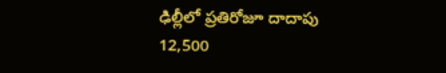ఢిల్లీలో ప్రతిరోజూ దాదాపు 12,500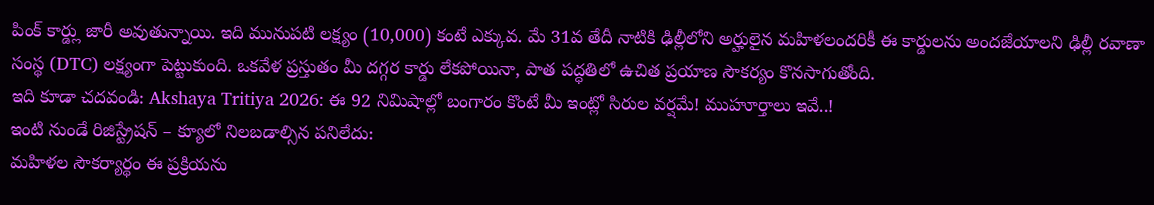పింక్ కార్డ్లు జారీ అవుతున్నాయి. ఇది మునుపటి లక్ష్యం (10,000) కంటే ఎక్కువ. మే 31వ తేదీ నాటికి ఢిల్లీలోని అర్హులైన మహిళలందరికీ ఈ కార్డులను అందజేయాలని ఢిల్లీ రవాణా సంస్థ (DTC) లక్ష్యంగా పెట్టుకుంది. ఒకవేళ ప్రస్తుతం మీ దగ్గర కార్డు లేకపోయినా, పాత పద్ధతిలో ఉచిత ప్రయాణ సౌకర్యం కొనసాగుతోంది.
ఇది కూడా చదవండి: Akshaya Tritiya 2026: ఈ 92 నిమిషాల్లో బంగారం కొంటే మీ ఇంట్లో సిరుల వర్షమే! ముహూర్తాలు ఇవే..!
ఇంటి నుండే రిజిస్ట్రేషన్ – క్యూలో నిలబడాల్సిన పనిలేదు:
మహిళల సౌకర్యార్థం ఈ ప్రక్రియను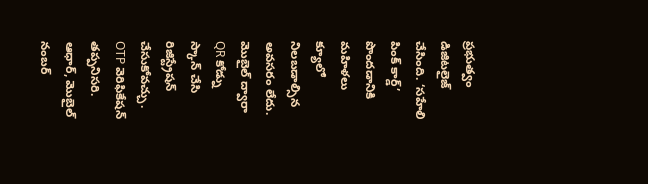ప్రభుత్వం డిజిటలైజ్ చేసింది. ‘సహేలి పింక్ కార్డ్’ పొందడానికి మహిళలు క్యూలో నిలబడాల్సిన అవసరం లేదు. మొబైల్ ద్వారా QR కోడ్ను స్కాన్ చేసి రిజిస్ట్రేషన్ చేసుకోవచ్చు. OTP వెరిఫికేషన్ తప్పనిసరి. ఆధార్, మొబైల్ నంబర్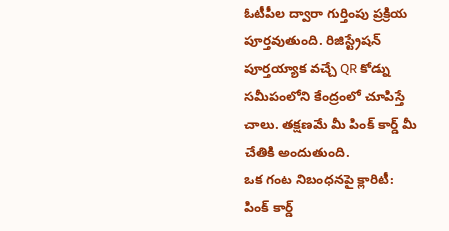ఓటీపీల ద్వారా గుర్తింపు ప్రక్రియ పూర్తవుతుంది. రిజిస్ట్రేషన్ పూర్తయ్యాక వచ్చే QR కోడ్ను సమీపంలోని కేంద్రంలో చూపిస్తే చాలు. తక్షణమే మీ పింక్ కార్డ్ మీ చేతికి అందుతుంది.
ఒక గంట నిబంధనపై క్లారిటీ:
పింక్ కార్డ్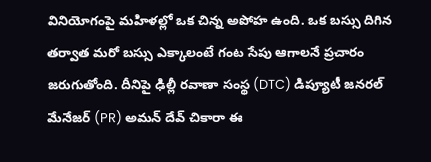వినియోగంపై మహిళల్లో ఒక చిన్న అపోహ ఉంది. ఒక బస్సు దిగిన తర్వాత మరో బస్సు ఎక్కాలంటే గంట సేపు ఆగాలనే ప్రచారం జరుగుతోంది. దీనిపై ఢిల్లీ రవాణా సంస్థ (DTC) డిప్యూటీ జనరల్ మేనేజర్ (PR) అమన్ దేవ్ చికారా ఈ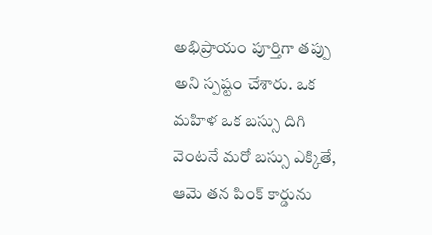అభిప్రాయం పూర్తిగా తప్పు అని స్పష్టం చేశారు. ఒక మహిళ ఒక బస్సు దిగి వెంటనే మరో బస్సు ఎక్కితే, ఆమె తన పింక్ కార్డును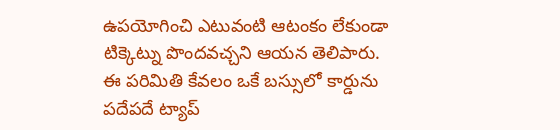ఉపయోగించి ఎటువంటి ఆటంకం లేకుండా టిక్కెట్ను పొందవచ్చని ఆయన తెలిపారు. ఈ పరిమితి కేవలం ఒకే బస్సులో కార్డును పదేపదే ట్యాప్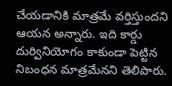చేయడానికి మాత్రమే వర్తిస్తుందని ఆయన అన్నారు. ఇది కార్డు దుర్వినియోగం కాకుండా పెట్టిన నిబంధన మాత్రమేనని తెలిపారు.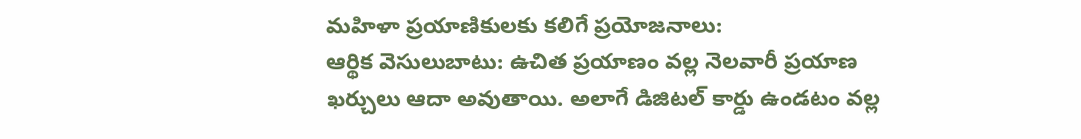మహిళా ప్రయాణికులకు కలిగే ప్రయోజనాలు:
ఆర్థిక వెసులుబాటు: ఉచిత ప్రయాణం వల్ల నెలవారీ ప్రయాణ ఖర్చులు ఆదా అవుతాయి. అలాగే డిజిటల్ కార్డు ఉండటం వల్ల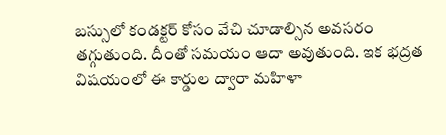బస్సులో కండక్టర్ కోసం వేచి చూడాల్సిన అవసరం తగ్గుతుంది. దీంతో సమయం ఆదా అవుతుంది. ఇక భద్రత విషయంలో ఈ కార్డుల ద్వారా మహిళా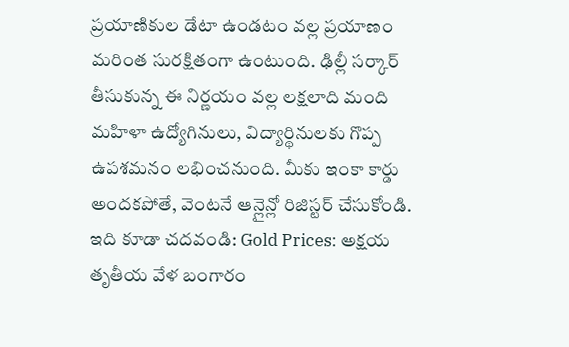ప్రయాణికుల డేటా ఉండటం వల్ల ప్రయాణం మరింత సురక్షితంగా ఉంటుంది. ఢిల్లీ సర్కార్ తీసుకున్న ఈ నిర్ణయం వల్ల లక్షలాది మంది మహిళా ఉద్యోగినులు, విద్యార్థినులకు గొప్ప ఉపశమనం లభించనుంది. మీకు ఇంకా కార్డు అందకపోతే, వెంటనే ఆన్లైన్లో రిజిస్టర్ చేసుకోండి.
ఇది కూడా చదవండి: Gold Prices: అక్షయ తృతీయ వేళ బంగారం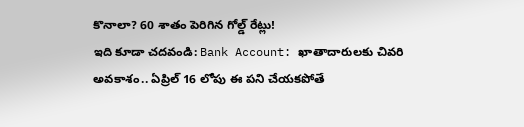కొనాలా? 60 శాతం పెరిగిన గోల్డ్ రేట్లు!
ఇది కూడా చదవండి: Bank Account: ఖాతాదారులకు చివరి అవకాశం.. ఏప్రిల్ 16 లోపు ఈ పని చేయకపోతే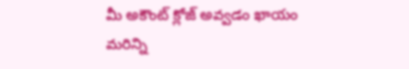మీ అకౌంట్ క్లోజ్ అవ్వడం ఖాయం
మరిన్ని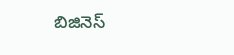బిజినెస్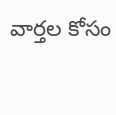వార్తల కోసం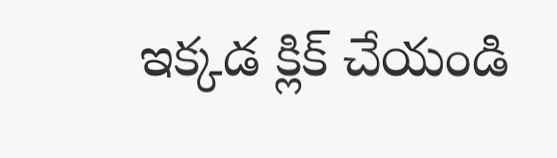ఇక్కడ క్లిక్ చేయండి